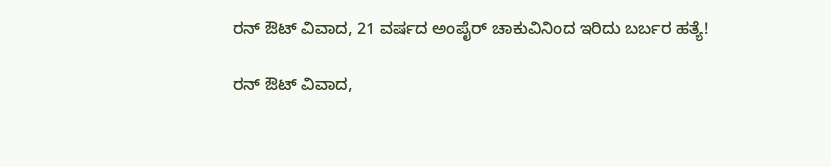ರನ್ ಔಟ್ ವಿವಾದ, 21 ವರ್ಷದ ಅಂಪೈರ್ ಚಾಕುವಿನಿಂದ ಇರಿದು ಬರ್ಬರ ಹತ್ಯೆ!

ರನ್ ಔಟ್ ವಿವಾದ,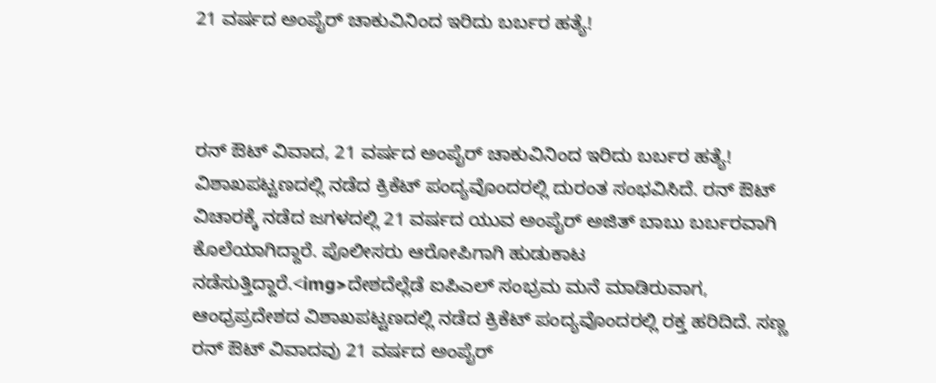21 ವರ್ಷದ ಅಂಪೈರ್ ಚಾಕುವಿನಿಂದ ಇರಿದು ಬರ್ಬರ ಹತ್ಯೆ!



ರನ್ ಔಟ್ ವಿವಾದ, 21 ವರ್ಷದ ಅಂಪೈರ್ ಚಾಕುವಿನಿಂದ ಇರಿದು ಬರ್ಬರ ಹತ್ಯೆ!
ವಿಶಾಖಪಟ್ಟಣದಲ್ಲಿ ನಡೆದ ಕ್ರಿಕೆಟ್ ಪಂದ್ಯವೊಂದರಲ್ಲಿ ದುರಂತ ಸಂಭವಿಸಿದೆ. ರನ್ ಔಟ್ ವಿಚಾರಕ್ಕೆ ನಡೆದ ಜಗಳದಲ್ಲಿ 21 ವರ್ಷದ ಯುವ ಅಂಪೈರ್ ಅಜಿತ್ ಬಾಬು ಬರ್ಬರವಾಗಿ ಕೊಲೆಯಾಗಿದ್ದಾರೆ. ಪೊಲೀಸರು ಆರೋಪಿಗಾಗಿ ಹುಡುಕಾಟ ನಡೆಸುತ್ತಿದ್ದಾರೆ.<img>ದೇಶದೆಲ್ಲೆಡೆ ಐಪಿಎಲ್ ಸಂಭ್ರಮ ಮನೆ ಮಾಡಿರುವಾಗ, ಆಂಧ್ರಪ್ರದೇಶದ ವಿಶಾಖಪಟ್ಟಣದಲ್ಲಿ ನಡೆದ ಕ್ರಿಕೆಟ್ ಪಂದ್ಯವೊಂದರಲ್ಲಿ ರಕ್ತ ಹರಿದಿದೆ. ಸಣ್ಣ ರನ್ ಔಟ್ ವಿವಾದವು 21 ವರ್ಷದ ಅಂಪೈರ್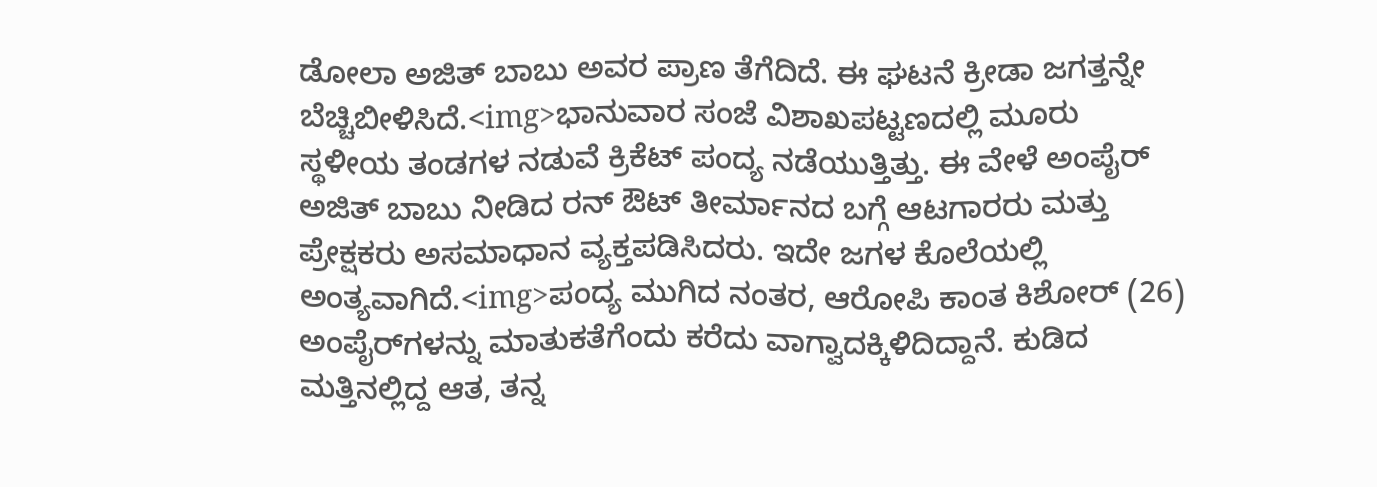ಡೋಲಾ ಅಜಿತ್ ಬಾಬು ಅವರ ಪ್ರಾಣ ತೆಗೆದಿದೆ. ಈ ಘಟನೆ ಕ್ರೀಡಾ ಜಗತ್ತನ್ನೇ ಬೆಚ್ಚಿಬೀಳಿಸಿದೆ.<img>ಭಾನುವಾರ ಸಂಜೆ ವಿಶಾಖಪಟ್ಟಣದಲ್ಲಿ ಮೂರು ಸ್ಥಳೀಯ ತಂಡಗಳ ನಡುವೆ ಕ್ರಿಕೆಟ್ ಪಂದ್ಯ ನಡೆಯುತ್ತಿತ್ತು. ಈ ವೇಳೆ ಅಂಪೈರ್ ಅಜಿತ್ ಬಾಬು ನೀಡಿದ ರನ್ ಔಟ್ ತೀರ್ಮಾನದ ಬಗ್ಗೆ ಆಟಗಾರರು ಮತ್ತು ಪ್ರೇಕ್ಷಕರು ಅಸಮಾಧಾನ ವ್ಯಕ್ತಪಡಿಸಿದರು. ಇದೇ ಜಗಳ ಕೊಲೆಯಲ್ಲಿ ಅಂತ್ಯವಾಗಿದೆ.<img>ಪಂದ್ಯ ಮುಗಿದ ನಂತರ, ಆರೋಪಿ ಕಾಂತ ಕಿಶೋರ್ (26) ಅಂಪೈರ್‌ಗಳನ್ನು ಮಾತುಕತೆಗೆಂದು ಕರೆದು ವಾಗ್ವಾದಕ್ಕಿಳಿದಿದ್ದಾನೆ. ಕುಡಿದ ಮತ್ತಿನಲ್ಲಿದ್ದ ಆತ, ತನ್ನ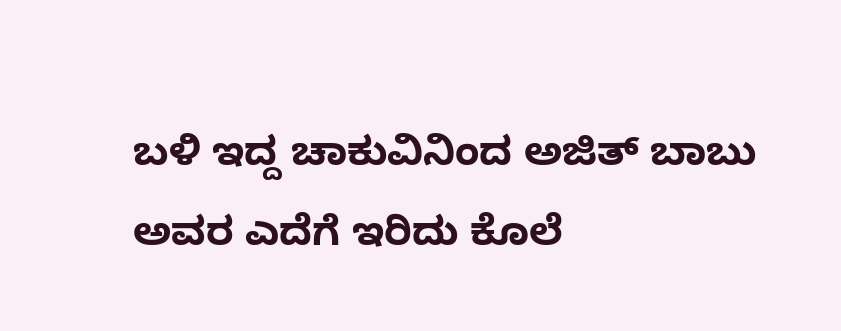ಬಳಿ ಇದ್ದ ಚಾಕುವಿನಿಂದ ಅಜಿತ್ ಬಾಬು ಅವರ ಎದೆಗೆ ಇರಿದು ಕೊಲೆ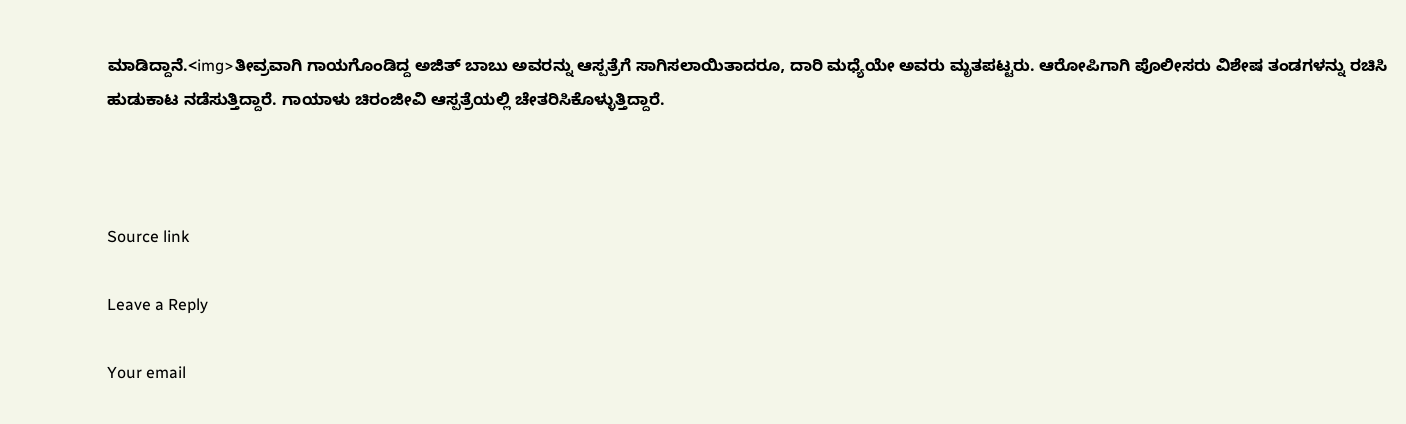ಮಾಡಿದ್ದಾನೆ.<img>ತೀವ್ರವಾಗಿ ಗಾಯಗೊಂಡಿದ್ದ ಅಜಿತ್ ಬಾಬು ಅವರನ್ನು ಆಸ್ಪತ್ರೆಗೆ ಸಾಗಿಸಲಾಯಿತಾದರೂ, ದಾರಿ ಮಧ್ಯೆಯೇ ಅವರು ಮೃತಪಟ್ಟರು. ಆರೋಪಿಗಾಗಿ ಪೊಲೀಸರು ವಿಶೇಷ ತಂಡಗಳನ್ನು ರಚಿಸಿ ಹುಡುಕಾಟ ನಡೆಸುತ್ತಿದ್ದಾರೆ. ಗಾಯಾಳು ಚಿರಂಜೀವಿ ಆಸ್ಪತ್ರೆಯಲ್ಲಿ ಚೇತರಿಸಿಕೊಳ್ಳುತ್ತಿದ್ದಾರೆ.



Source link

Leave a Reply

Your email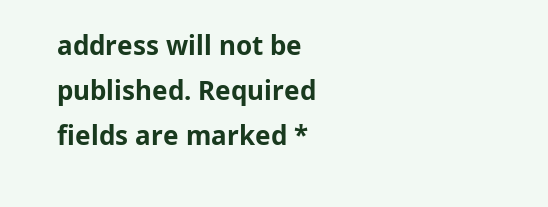address will not be published. Required fields are marked *